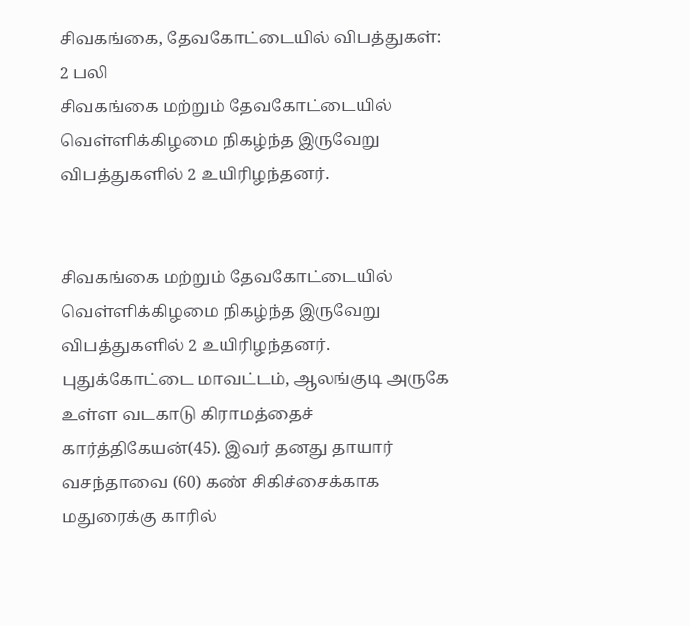சிவகங்கை, தேவகோட்டையில் விபத்துகள்: 2 பலி
சிவகங்கை மற்றும் தேவகோட்டையில் வெள்ளிக்கிழமை நிகழ்ந்த இருவேறு விபத்துகளில் 2 உயிரிழந்தனர்.


சிவகங்கை மற்றும் தேவகோட்டையில் வெள்ளிக்கிழமை நிகழ்ந்த இருவேறு விபத்துகளில் 2 உயிரிழந்தனர்.
புதுக்கோட்டை மாவட்டம், ஆலங்குடி அருகே உள்ள வடகாடு கிராமத்தைச் கார்த்திகேயன்(45). இவர் தனது தாயார் வசந்தாவை (60) கண் சிகிச்சைக்காக மதுரைக்கு காரில்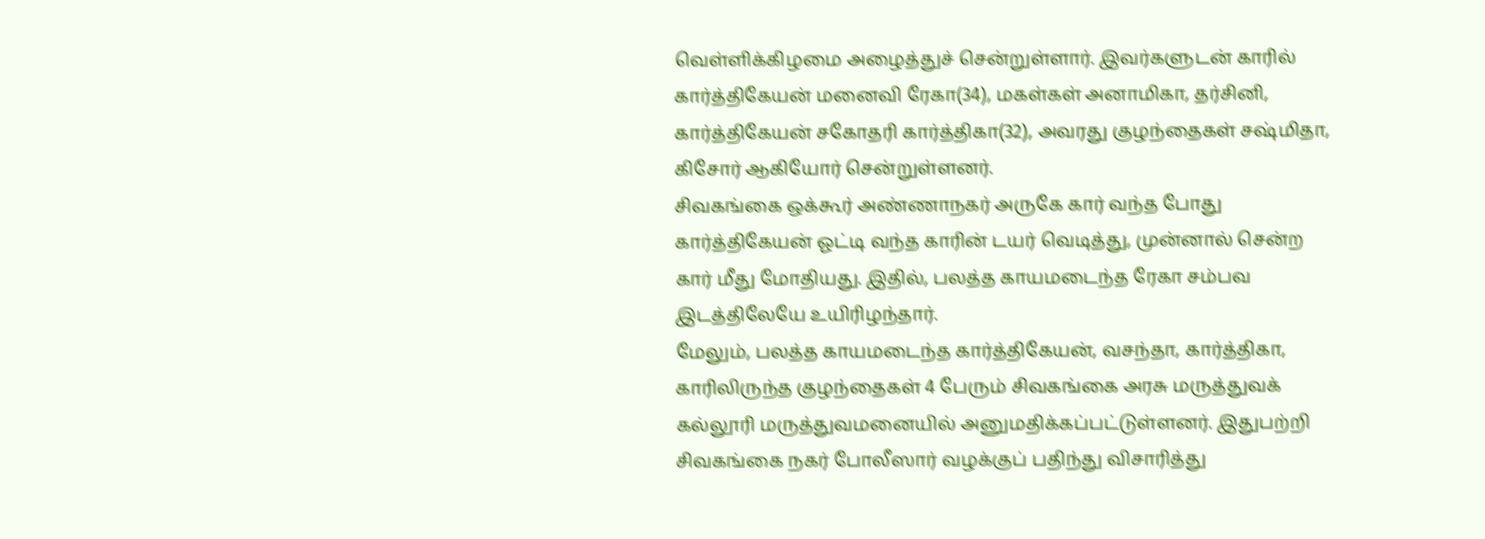வெள்ளிக்கிழமை அழைத்துச் சென்றுள்ளார். இவர்களுடன் காரில் கார்த்திகேயன் மனைவி ரேகா(34), மகள்கள் அனாமிகா, தர்சினி, கார்த்திகேயன் சகோதரி கார்த்திகா(32), அவரது குழந்தைகள் சஷ்மிதா, கிசோர் ஆகியோர் சென்றுள்ளனர்.
சிவகங்கை ஒக்கூர் அண்ணாநகர் அருகே கார் வந்த போது கார்த்திகேயன் ஓட்டி வந்த காரின் டயர் வெடித்து, முன்னால் சென்ற கார் மீது மோதியது. இதில், பலத்த காயமடைந்த ரேகா சம்பவ இடத்திலேயே உயிரிழந்தார்.
மேலும், பலத்த காயமடைந்த கார்த்திகேயன், வசந்தா, கார்த்திகா, காரிலிருந்த குழந்தைகள் 4 பேரும் சிவகங்கை அரசு மருத்துவக் கல்லூரி மருத்துவமனையில் அனுமதிக்கப்பட்டுள்ளனர். இதுபற்றி சிவகங்கை நகர் போலீஸார் வழக்குப் பதிந்து விசாரித்து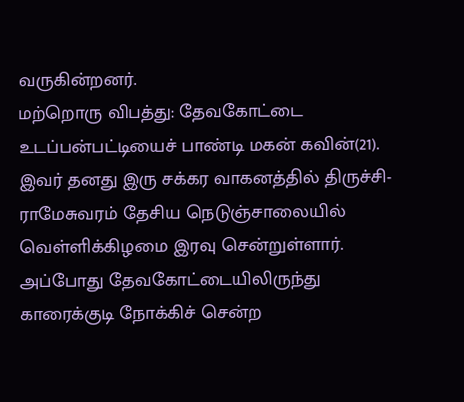வருகின்றனர்.
மற்றொரு விபத்து: தேவகோட்டை உடப்பன்பட்டியைச் பாண்டி மகன் கவின்(21). இவர் தனது இரு சக்கர வாகனத்தில் திருச்சி- ராமேசுவரம் தேசிய நெடுஞ்சாலையில் வெள்ளிக்கிழமை இரவு சென்றுள்ளார். அப்போது தேவகோட்டையிலிருந்து காரைக்குடி நோக்கிச் சென்ற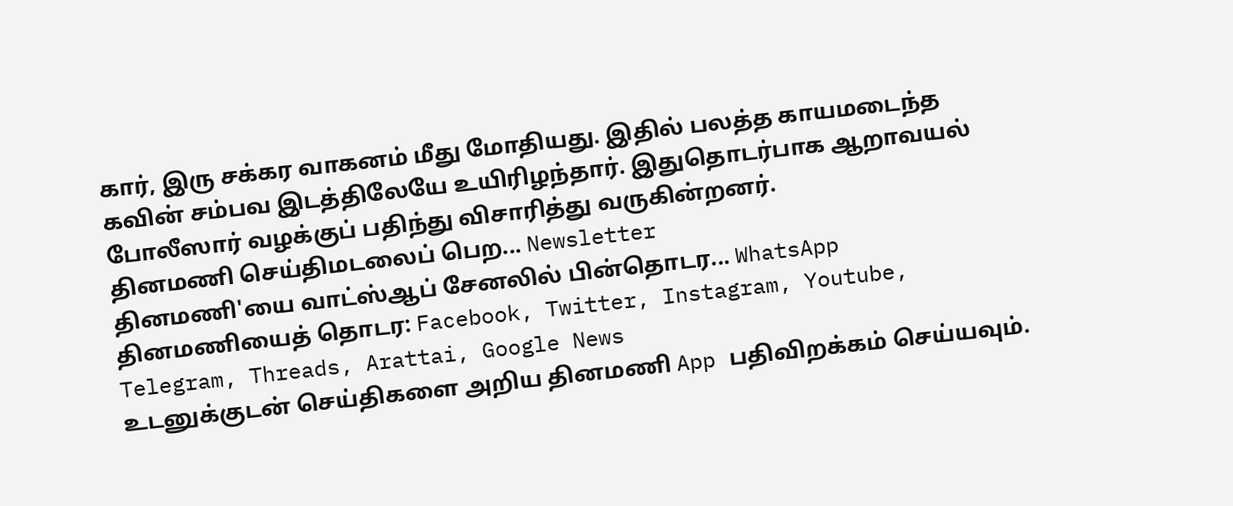கார், இரு சக்கர வாகனம் மீது மோதியது. இதில் பலத்த காயமடைந்த கவின் சம்பவ இடத்திலேயே உயிரிழந்தார். இதுதொடர்பாக ஆறாவயல் போலீஸார் வழக்குப் பதிந்து விசாரித்து வருகின்றனர்.
தினமணி செய்திமடலைப் பெற... Newsletter
தினமணி'யை வாட்ஸ்ஆப் சேனலில் பின்தொடர... WhatsApp
தினமணியைத் தொடர: Facebook, Twitter, Instagram, Youtube, Telegram, Threads, Arattai, Google News
உடனுக்குடன் செய்திகளை அறிய தினமணி App பதிவிறக்கம் செய்யவும்.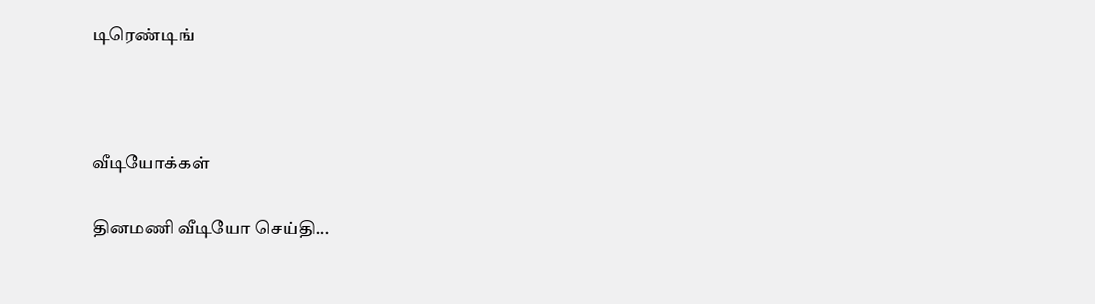டிரெண்டிங்



வீடியோக்கள்

தினமணி வீடியோ செய்தி...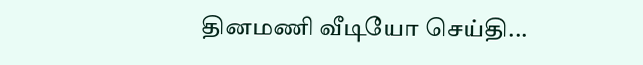தினமணி வீடியோ செய்தி...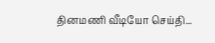தினமணி வீடியோ செய்தி...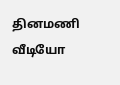தினமணி வீடியோ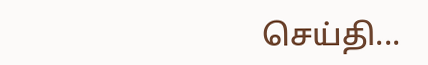செய்தி...